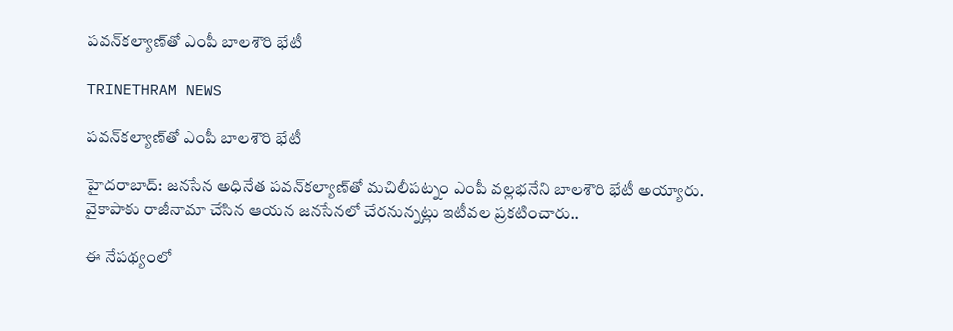పవన్‌కల్యాణ్‌తో ఎంపీ బాలశౌరి భేటీ

TRINETHRAM NEWS

పవన్‌కల్యాణ్‌తో ఎంపీ బాలశౌరి భేటీ

హైదరాబాద్‌: జనసేన అధినేత పవన్‌కల్యాణ్‌తో మచిలీపట్నం ఎంపీ వల్లభనేని బాలశౌరి భేటీ అయ్యారు. వైకాపాకు రాజీనామా చేసిన ఆయన జనసేనలో చేరనున్నట్లు ఇటీవల ప్రకటించారు..

ఈ నేపథ్యంలో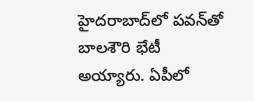హైదరాబాద్‌లో పవన్‌తో బాలశౌరి భేటీ అయ్యారు. ఏపీలో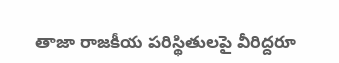తాజా రాజకీయ పరిస్థితులపై వీరిద్దరూ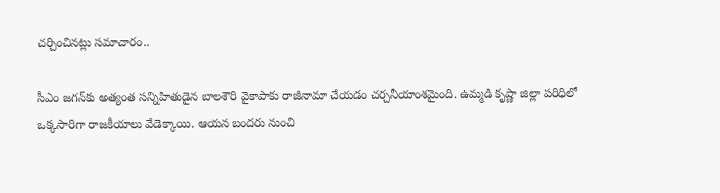చర్చించినట్లు సమాచారం..

సీఎం జగన్‌కు అత్యంత సన్నిహితుడైన బాలశౌరి వైకాపాకు రాజీనామా చేయడం చర్చనీయాంశమైంది. ఉమ్మడి కృష్ణా జిల్లా పరిధిలో ఒక్కసారిగా రాజకీయాలు వేడెక్కాయి. ఆయన బందరు నుంచి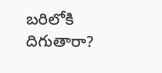బరిలోకి దిగుతారా?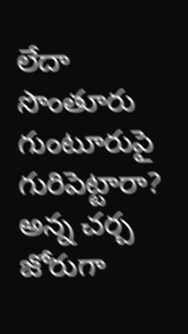లేదా సొంతూరు గుంటూరుపై గురిపెట్టారా? అన్న చర్చ జోరుగా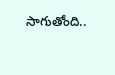సాగుతోంది..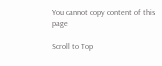You cannot copy content of this page

Scroll to Top